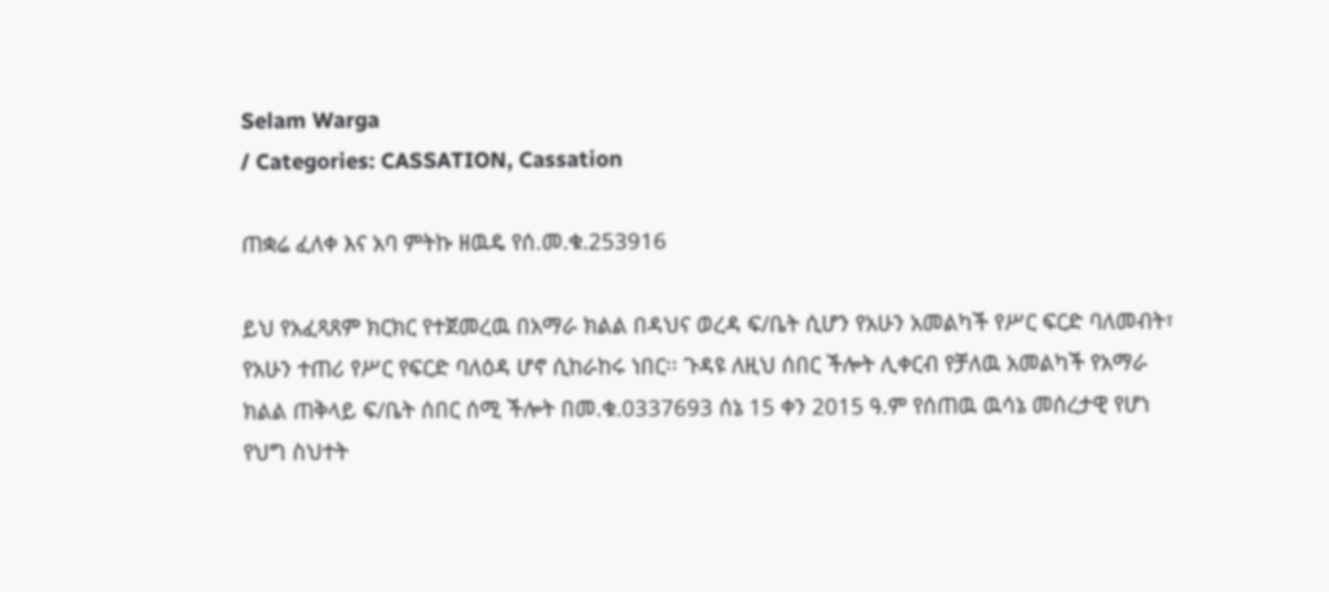Selam Warga
/ Categories: CASSATION, Cassation

ጠቋሬ ፈለቀ እና አባ ምትኩ ዘዉዴ የሰ.መ.ቁ.253916

ይህ የአፈጻጸም ክርክር የተጀመረዉ በአማራ ክልል በዳህና ወረዳ ፍ/ቤት ሲሆን የአሁን አመልካች የሥር ፍርድ ባለመብት፣ የአሁን ተጠሪ የሥር የፍርድ ባለዕዳ ሆኖ ሲከራከሩ ነበር፡፡ ጉዳዩ ለዚህ ሰበር ችሎት ሊቀርብ የቻለዉ አመልካች የአማራ ክልል ጠቅላይ ፍ/ቤት ሰበር ሰሚ ችሎት በመ.ቁ.0337693 ሰኔ 15 ቀን 2015 ዓ.ም የሰጠዉ ዉሳኔ መሰረታዊ የሆነ የህግ ስህተት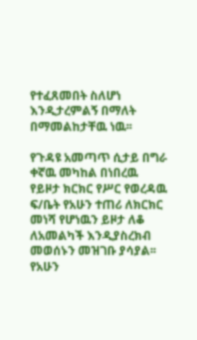የተፈጸመበት ስለሆነ እንዲታረምልኝ በማለት በማመልከታቸዉ ነዉ፡፡

የጉዳዩ አመጣጥ ሲታይ በግራ ቀኛዉ መካከል በነበረዉ የይዞታ ክርክር የሥር የወረዳዉ ፍ/ቤት የአሁን ተጠሪ ለክርክር መነሻ የሆነዉን ይዞታ ለቆ ለአመልካች እንዲያስረክብ መወሰኑን መዝገቡ ያሳያል፡፡ የአሁን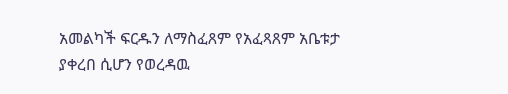አመልካች ፍርዱን ለማስፈጸም የአፈጻጸም አቤቱታ ያቀረበ ሲሆን የወረዳዉ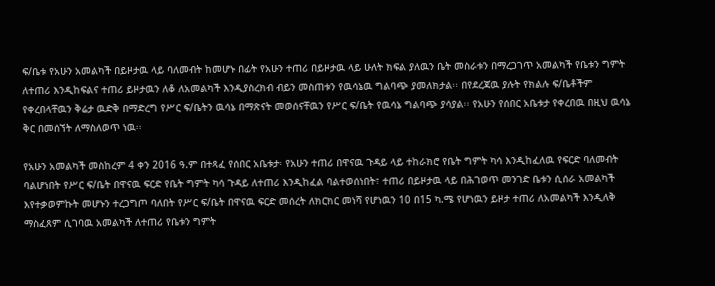ፍ/ቤቱ የአሁን አመልካች በይዞታዉ ላይ ባለመብት ከመሆኑ በፊት የአሁን ተጠሪ በይዞታዉ ላይ ሁለት ክፍል ያለዉን ቤት መስራቱን በማረጋገጥ አመልካች የቤቱን ግምት ለተጠሪ እንዲከፍልና ተጠሪ ይዞታዉን ለቆ ለአመልካች እንዲያስረክብ ብይን መስጠቱን የዉሳኔዉ ግልባጭ ያመለክታል፡፡ በየደረጃዉ ያሉት የክልሉ ፍ/ቤቶችም የቀረበላቸዉን ቅሬታ ዉድቅ በማድረግ የሥር ፍ/ቤትን ዉሳኔ በማጽናት መወሰናቸዉን የሥር ፍ/ቤት የዉሳኔ ግልባጭ ያሳያል፡፡ የአሁን የሰበር አቤቱታ የቀረበዉ በዚህ ዉሳኔ ቅር በመሰኘት ለማስለወጥ ነዉ፡፡

የአሁን አመልካች መስከረም 4 ቀን 2016 ዓ.ም በተጻፈ የሰበር አቤቱታ፡ የአሁን ተጠሪ በዋናዉ ጉዳይ ላይ ተከራክሮ የቤት ግምት ካሳ እንዲከፈለዉ የፍርድ ባለመብት ባልሆነበት የሥር ፍ/ቤት በዋናዉ ፍርድ የቤት ግምት ካሳ ጉዳይ ለተጠሪ እንዲከፈል ባልተወሰነበት፣ ተጠሪ በይዞታዉ ላይ በሕገወጥ መንገድ ቤቱን ሲሰራ አመልካች እየተቃወምኩት መሆኑን ተረጋግጦ ባለበት የሥር ፍ/ቤት በዋናዉ ፍርድ መሰረት ለክርክር መነሻ የሆነዉን 10 በ15 ካ.ሜ የሆነዉን ይዞታ ተጠሪ ለአመልካች እንዲለቅ ማስፈጸም ሲገባዉ አመልካች ለተጠሪ የቤቱን ግምት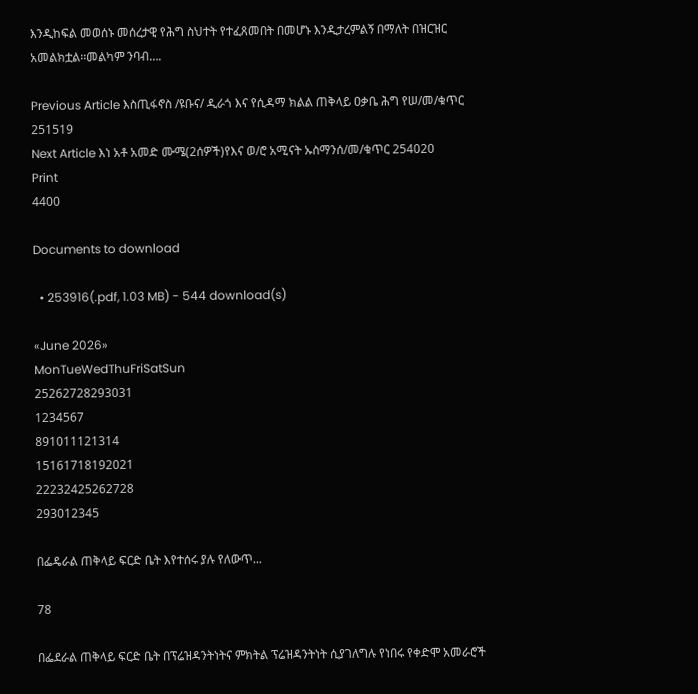እንዲከፍል መወሰኑ መሰረታዊ የሕግ ስህተት የተፈጸመበት በመሆኑ እንዲታረምልኝ በማለት በዝርዝር አመልክቷል፡፡መልካም ንባብ….

Previous Article እስጢፋኖስ /ዩቡና/ ዲራጎ እና የሲዳማ ክልል ጠቅላይ ዐቃቤ ሕግ የሠ/መ/ቁጥር 251519
Next Article እነ አቶ አመድ ሙሜ(2ሰዎች)የእና ወ/ሮ አሚናት ኡስማንሰ/መ/ቁጥር 254020
Print
4400

Documents to download

  • 253916(.pdf, 1.03 MB) - 544 download(s)

«June 2026»
MonTueWedThuFriSatSun
25262728293031
1234567
891011121314
15161718192021
22232425262728
293012345

በፌዴራል ጠቅላይ ፍርድ ቤት እየተሰሩ ያሉ የለውጥ...

78

በፌደራል ጠቅላይ ፍርድ ቤት በፕሬዝዳንትነትና ምክትል ፕሬዝዳንትነት ሲያገለግሉ የነበሩ የቀድሞ አመራሮች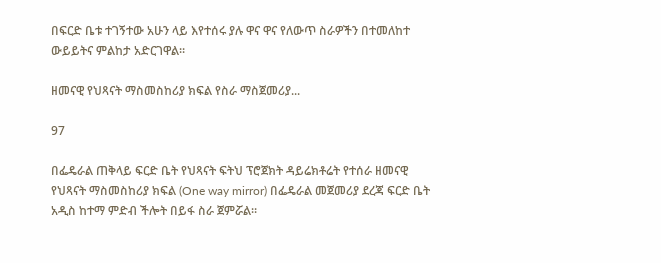በፍርድ ቤቱ ተገኝተው አሁን ላይ እየተሰሩ ያሉ ዋና ዋና የለውጥ ስራዎችን በተመለከተ ውይይትና ምልከታ አድርገዋል።

ዘመናዊ የህጻናት ማስመስከሪያ ክፍል የስራ ማስጀመሪያ...

97

በፌዴራል ጠቅላይ ፍርድ ቤት የህጻናት ፍትህ ፕሮጀክት ዳይሬክቶሬት የተሰራ ዘመናዊ የህጻናት ማስመስከሪያ ክፍል (One way mirror) በፌዴራል መጀመሪያ ደረጃ ፍርድ ቤት አዲስ ከተማ ምድብ ችሎት በይፋ ስራ ጀምሯል።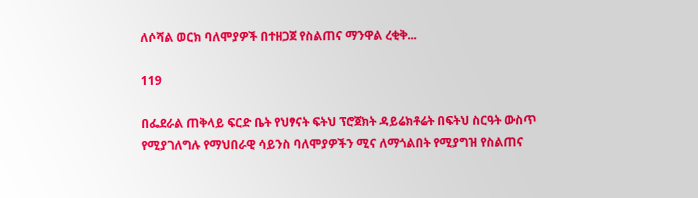ለሶሻል ወርክ ባለሞያዎች በተዘጋጀ የስልጠና ማንዋል ረቂቅ...

119

በፌደራል ጠቅላይ ፍርድ ቤት የህፃናት ፍትህ ፕሮጀክት ዳይሬክቶሬት በፍትህ ስርዓት ውስጥ የሚያገለግሉ የማህበራዊ ሳይንስ ባለሞያዎችን ሚና ለማጎልበት የሚያግዝ የስልጠና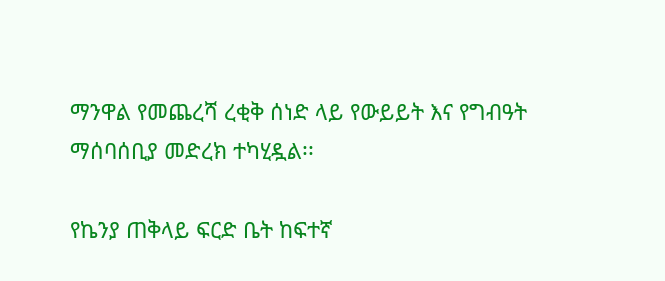ማንዋል የመጨረሻ ረቂቅ ሰነድ ላይ የውይይት እና የግብዓት ማሰባሰቢያ መድረክ ተካሂዷል፡፡

የኬንያ ጠቅላይ ፍርድ ቤት ከፍተኛ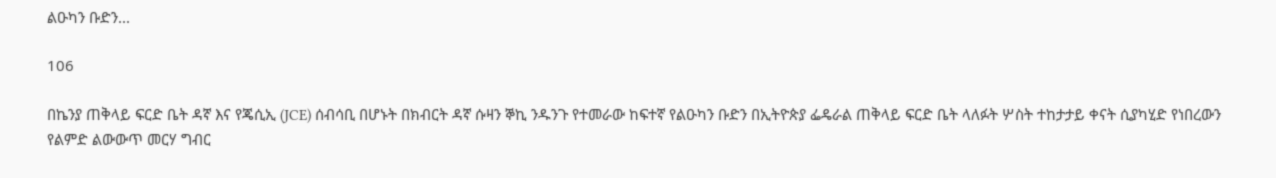ልዑካን ቡድን...

106

በኬንያ ጠቅላይ ፍርድ ቤት ዳኛ እና የጄሲኢ (JCE) ሰብሳቢ በሆኑት በክብርት ዳኛ ሱዛን ኞኪ ንዱንጉ የተመራው ከፍተኛ የልዑካን ቡድን በኢትዮጵያ ፌዴራል ጠቅላይ ፍርድ ቤት ላለፉት ሦስት ተከታታይ ቀናት ሲያካሂድ የነበረውን የልምድ ልውውጥ መርሃ ግብር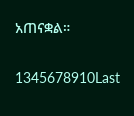አጠናቋል።

1345678910Last